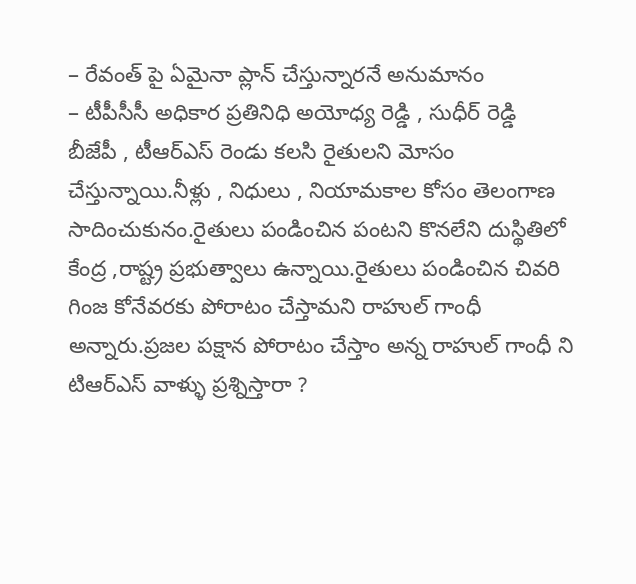– రేవంత్ పై ఏమైనా ప్లాన్ చేస్తున్నారనే అనుమానం
– టీపీసీసీ అధికార ప్రతినిధి అయోధ్య రెడ్డి , సుధీర్ రెడ్డి
బీజేపీ , టీఆర్ఎస్ రెండు కలసి రైతులని మోసం చేస్తున్నాయి.నీళ్లు , నిధులు , నియామకాల కోసం తెలంగాణ సాదించుకునం.రైతులు పండించిన పంటని కొనలేని దుస్థితిలో కేంద్ర ,రాష్ట్ర ప్రభుత్వాలు ఉన్నాయి.రైతులు పండించిన చివరి గింజ కోనేవరకు పోరాటం చేస్తామని రాహుల్ గాంధీ అన్నారు.ప్రజల పక్షాన పోరాటం చేస్తాం అన్న రాహుల్ గాంధీ ని టిఆర్ఎస్ వాళ్ళు ప్రశ్నిస్తారా ?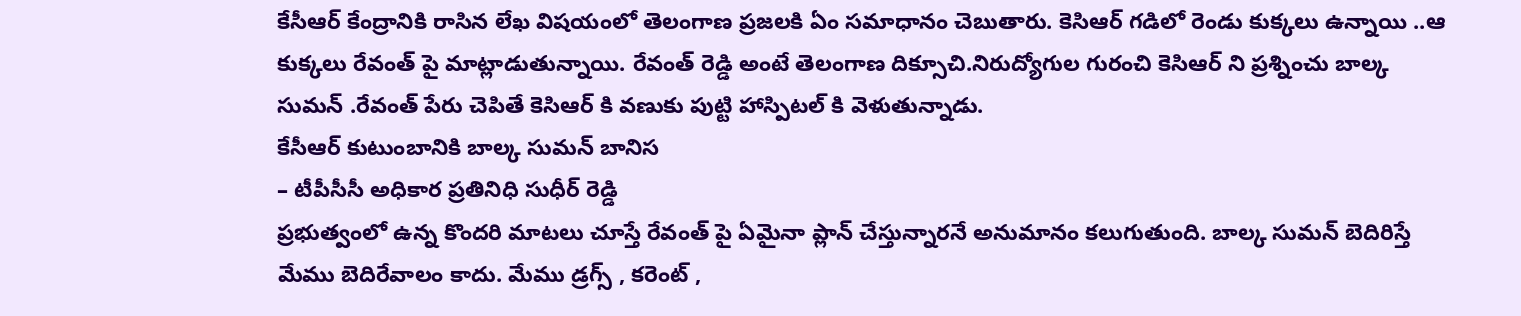కేసీఆర్ కేంద్రానికి రాసిన లేఖ విషయంలో తెలంగాణ ప్రజలకి ఏం సమాధానం చెబుతారు. కెసిఆర్ గడిలో రెండు కుక్కలు ఉన్నాయి ..ఆ కుక్కలు రేవంత్ పై మాట్లాడుతున్నాయి. రేవంత్ రెడ్డి అంటే తెలంగాణ దిక్సూచి.నిరుద్యోగుల గురంచి కెసిఆర్ ని ప్రశ్నించు బాల్క సుమన్ .రేవంత్ పేరు చెపితే కెసిఆర్ కి వణుకు పుట్టి హాస్పిటల్ కి వెళుతున్నాడు.
కేసీఆర్ కుటుంబానికి బాల్క సుమన్ బానిస
– టీపీసీసీ అధికార ప్రతినిధి సుధీర్ రెడ్డి
ప్రభుత్వంలో ఉన్న కొందరి మాటలు చూస్తే రేవంత్ పై ఏమైనా ప్లాన్ చేస్తున్నారనే అనుమానం కలుగుతుంది. బాల్క సుమన్ బెదిరిస్తే మేము బెదిరేవాలం కాదు. మేము డ్రగ్స్ , కరెంట్ ,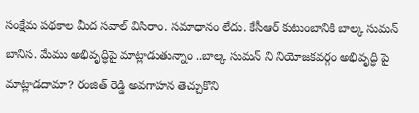సంక్షేమ పథకాల మీద సవాల్ విసిరాం. సమాధానం లేదు. కేసీఆర్ కుటుంబానికి బాల్క సుమన్ బానిస. మేము అభివృద్ధిపై మాట్లాడుతున్నాం ..బాల్క సుమన్ ని నియోజకవర్గం అభివృద్ధి పై మాట్లాడదామా? రంజిత్ రెడ్డి అవగాహన తెచ్చుకొని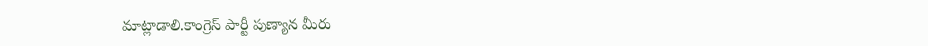మాట్లాడాలి.కాంగ్రెస్ పార్టీ పుణ్యాన మీరు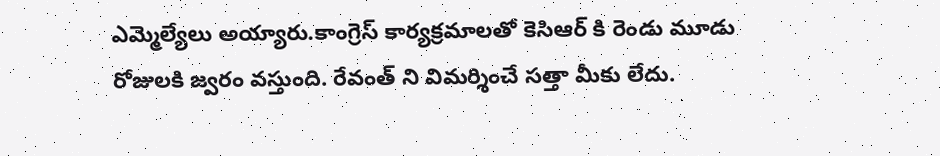ఎమ్మెల్యేలు అయ్యారు.కాంగ్రెస్ కార్యక్రమాలతో కెసిఆర్ కి రెండు మూడు రోజులకి జ్వరం వస్తుంది. రేవంత్ ని విమర్శించే సత్తా మీకు లేదు.